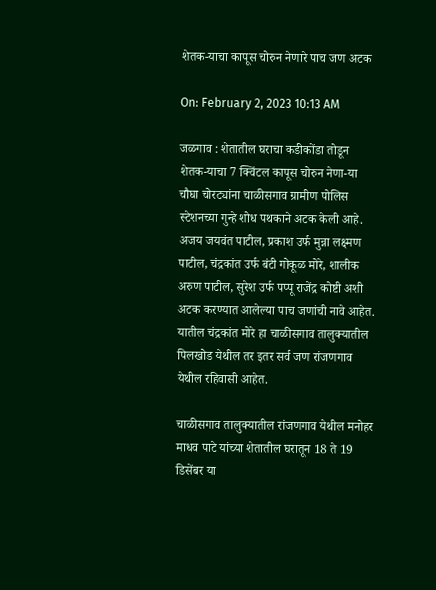शेतक-याचा कापूस चोरुन नेणारे पाच जण अटक

On: February 2, 2023 10:13 AM

जळगाव : शेतातील घराचा कडीकोंडा तोडून शेतक-याचा 7 क्विंटल कापूस चोरुन नेणा-या चौघा चोरट्यांना चाळीसगाव ग्रामीण पोलिस स्टेशनच्या गुन्हे शोध पथकाने अटक केली आहे. अजय जयवंत पाटील, प्रकाश उर्फ मुन्ना लक्ष्मण पाटील, चंद्रकांत उर्फ बंटी गोकूळ मोरे, शालीक अरुण पाटील, सुरेश उर्फ पप्पू राजेंद्र कोष्टी अशी अटक करण्यात आलेल्या पाच जणांची नावे आहेत. यातील चंद्रकांत मोरे हा चाळीसगाव तालुक्यातील पिलखोड येथील तर इतर सर्व जण रांजणगाव येथील रहिवासी आहेत.

चाळीसगाव तालुक्यातील रांजणगाव येथील मनोहर माधव पाटे यांच्या शेतातील घरातून 18 ते 19 डिसेंबर या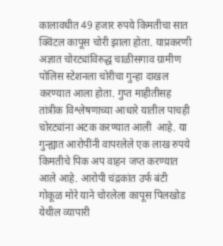कालावधीत 49 हजार रुपये किमतीचा सात क्विंटल कापूस चोरी झाला होता. याप्रकरणी अज्ञात चोरट्यांविरुद्ध चाळीसगाव ग्रामीण पोलिस स्टेशनला चोरीचा गुन्हा दाखल करण्यात आला होता. गुप्त माहीतीसह तांत्रीक विश्लेषणाच्या आधारे यातील पाचही चोरट्यांना अटक करण्यात आली  आहे. या गुन्ह्यात आरोपींनी वापरलेले एक लाख रुपये किमतीचे पिक अप वाहन जप्त करण्यात आले आहे. आरोपी चंद्रकांत उर्फ बंटी गोकूळ मोरे याने चोरलेला कापूस पिलखोड येथील व्यापारी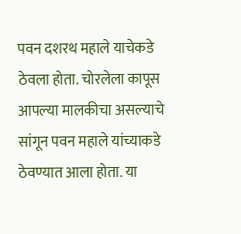पवन दशरथ महाले याचेकडे ठेवला होता. चोरलेला कापूस आपल्या मालकीचा असल्याचे सांगून पवन महाले यांच्याकडे ठेवण्यात आला होता. या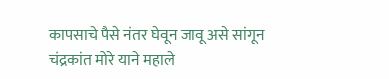कापसाचे पैसे नंतर घेवून जावू असे सांगून चंद्रकांत मोरे याने महाले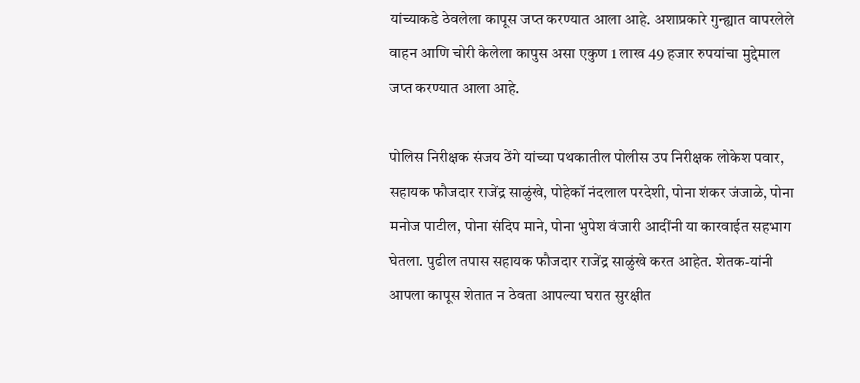यांच्याकडे ठेवलेला कापूस जप्त करण्यात आला आहे. अशाप्रकारे गुन्ह्यात वापरलेले वाहन आणि चोरी केलेला कापुस असा एकुण 1 लाख 49 हजार रुपयांचा मुद्देमाल जप्त करण्यात आला आहे.

पोलिस निरीक्षक संजय ठेंगे यांच्या पथकातील पोलीस उप निरीक्षक लोकेश पवार, सहायक फौजदार राजेंद्र साळुंखे, पोहेकॉ नंदलाल परदेशी, पोना शंकर जंजाळे, पोना मनोज पाटील, पोना संदिप माने, पोना भुपेश वंजारी आदींनी या कारवाईत सहभाग घेतला. पुढील तपास सहायक फौजदार राजेंद्र साळुंखे करत आहेत. शेतक-यांनी आपला कापूस शेतात न ठेवता आपल्या घरात सुरक्षीत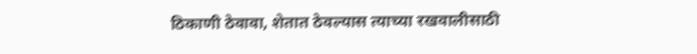ठिकाणी ठेवावा, शेतात ठेवल्यास त्याच्या रखवालीसाठी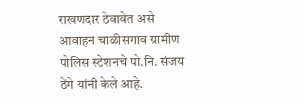राखणदार ठेवावेत असे आवाहन चाळीसगाव ग्रामीण पोलिस स्टेशनचे पो.नि. संजय ठेंगे यांनी केले आहे.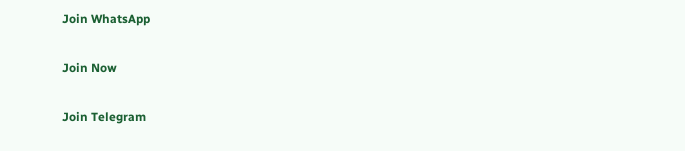Join WhatsApp

Join Now

Join Telegram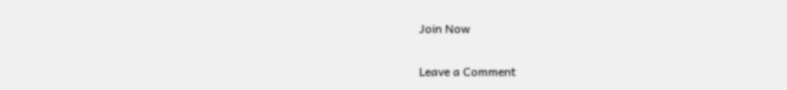Join Now

Leave a Comment